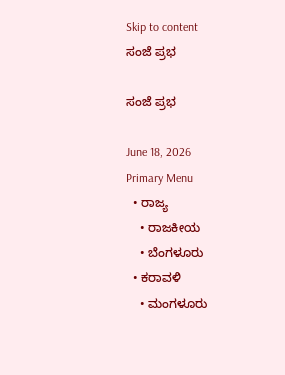Skip to content
ಸಂಜೆ ಪ್ರಭ

ಸಂಜೆ ಪ್ರಭ

June 18, 2026
Primary Menu
  • ರಾಜ್ಯ
    • ರಾಜಕೀಯ
    • ಬೆಂಗಳೂರು
  • ಕರಾವಳಿ
    • ಮಂಗಳೂರು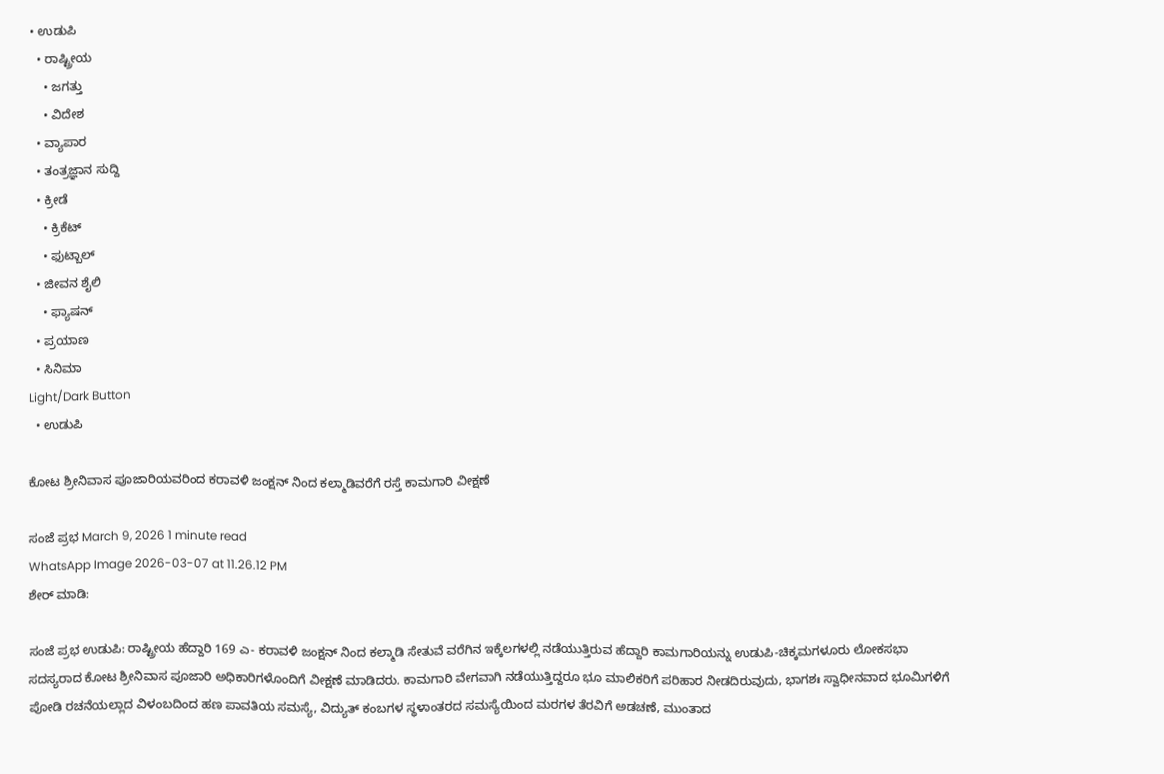• ಉಡುಪಿ
  • ರಾಷ್ಟ್ರೀಯ
    • ಜಗತ್ತು
    • ವಿದೇಶ
  • ವ್ಯಾಪಾರ
  • ತಂತ್ರಜ್ಞಾನ ಸುದ್ದಿ
  • ಕ್ರೀಡೆ
    • ಕ್ರಿಕೆಟ್
    • ಫುಟ್ಬಾಲ್
  • ಜೀವನ ಶೈಲಿ
    • ಫ್ಯಾಷನ್
  • ಪ್ರಯಾಣ
  • ಸಿನಿಮಾ
Light/Dark Button
  • ಉಡುಪಿ

ಕೋಟ ಶ್ರೀನಿವಾಸ ಪೂಜಾರಿಯವರಿಂದ ಕರಾವಳಿ ಜಂಕ್ಷನ್ ನಿಂದ ಕಲ್ಮಾಡಿವರೆಗೆ ರಸ್ತೆ ಕಾಮಗಾರಿ ವೀಕ್ಷಣೆ

ಸಂಜೆ ಪ್ರಭ March 9, 2026 1 minute read
WhatsApp Image 2026-03-07 at 11.26.12 PM
ಶೇರ್ ಮಾಡಿ:

ಸಂಜೆ ಪ್ರಭ ಉಡುಪಿ: ರಾಷ್ಟ್ರೀಯ ಹೆದ್ದಾರಿ 169 ಎ- ಕರಾವಳಿ ಜಂಕ್ಷನ್ ನಿಂದ ಕಲ್ಮಾಡಿ ಸೇತುವೆ ವರೆಗಿನ ಇಕ್ಕೆಲಗಳಲ್ಲಿ ನಡೆಯುತ್ತಿರುವ ಹೆದ್ದಾರಿ ಕಾಮಗಾರಿಯನ್ನು ಉಡುಪಿ-ಚಿಕ್ಕಮಗಳೂರು ಲೋಕಸಭಾ ಸದಸ್ಯರಾದ ಕೋಟ ಶ್ರೀನಿವಾಸ ಪೂಜಾರಿ ಅಧಿಕಾರಿಗಳೊಂದಿಗೆ ವೀಕ್ಷಣೆ ಮಾಡಿದರು. ಕಾಮಗಾರಿ ವೇಗವಾಗಿ ನಡೆಯುತ್ತಿದ್ದರೂ ಭೂ ಮಾಲಿಕರಿಗೆ ಪರಿಹಾರ ನೀಡದಿರುವುದು, ಭಾಗಶಃ ಸ್ವಾಧೀನವಾದ ಭೂಮಿಗಳಿಗೆ ಪೋಡಿ ರಚನೆಯಲ್ಲಾದ ವಿಳಂಬದಿಂದ ಹಣ ಪಾವತಿಯ ಸಮಸ್ಯೆ, ವಿದ್ಯುತ್ ಕಂಬಗಳ ಸ್ಥಳಾಂತರದ ಸಮಸ್ಯೆಯಿಂದ ಮರಗಳ ತೆರವಿಗೆ ಅಡಚಣೆ, ಮುಂತಾದ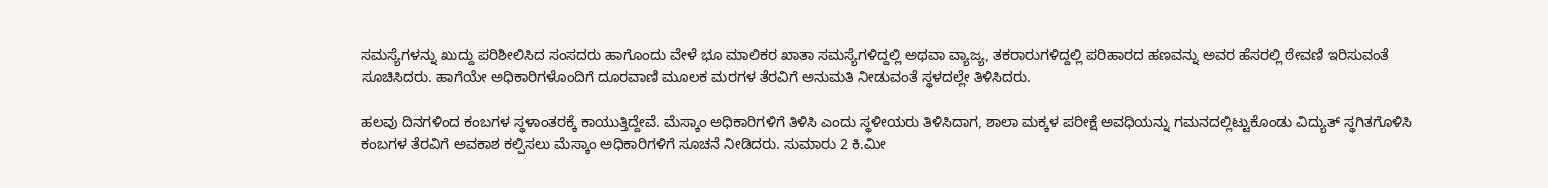ಸಮಸ್ಯೆಗಳನ್ನು ಖುದ್ದು ಪರಿಶೀಲಿಸಿದ ಸಂಸದರು ಹಾಗೊಂದು ವೇಳೆ ಭೂ ಮಾಲಿಕರ ಖಾತಾ ಸಮಸ್ಯೆಗಳಿದ್ದಲ್ಲಿ ಅಥವಾ ವ್ಯಾಜ್ಯ, ತಕರಾರುಗಳಿದ್ದಲ್ಲಿ ಪರಿಹಾರದ ಹಣವನ್ನು ಅವರ ಹೆಸರಲ್ಲಿ ಠೇವಣಿ ಇರಿಸುವಂತೆ ಸೂಚಿಸಿದರು. ಹಾಗೆಯೇ ಅಧಿಕಾರಿಗಳೊಂದಿಗೆ ದೂರವಾಣಿ ಮೂಲಕ ಮರಗಳ ತೆರವಿಗೆ ಅನುಮತಿ ನೀಡುವಂತೆ ಸ್ಥಳದಲ್ಲೇ ತಿಳಿಸಿದರು.

ಹಲವು ದಿನಗಳಿಂದ ಕಂಬಗಳ ಸ್ಥಳಾಂತರಕ್ಕೆ ಕಾಯುತ್ತಿದ್ದೇವೆ. ಮೆಸ್ಕಾಂ ಅಧಿಕಾರಿಗಳಿಗೆ ತಿಳಿಸಿ ಎಂದು ಸ್ಥಳೀಯರು ತಿಳಿಸಿದಾಗ, ಶಾಲಾ ಮಕ್ಕಳ ಪರೀಕ್ಷೆ ಅವಧಿಯನ್ನು ಗಮನದಲ್ಲಿಟ್ಟುಕೊಂಡು ವಿದ್ಯುತ್ ಸ್ಥಗಿತಗೊಳಿಸಿ ಕಂಬಗಳ ತೆರವಿಗೆ ಅವಕಾಶ ಕಲ್ಪಿಸಲು ಮೆಸ್ಕಾಂ ಅಧಿಕಾರಿಗಳಿಗೆ ಸೂಚನೆ ನೀಡಿದರು. ಸುಮಾರು 2 ಕಿ.ಮೀ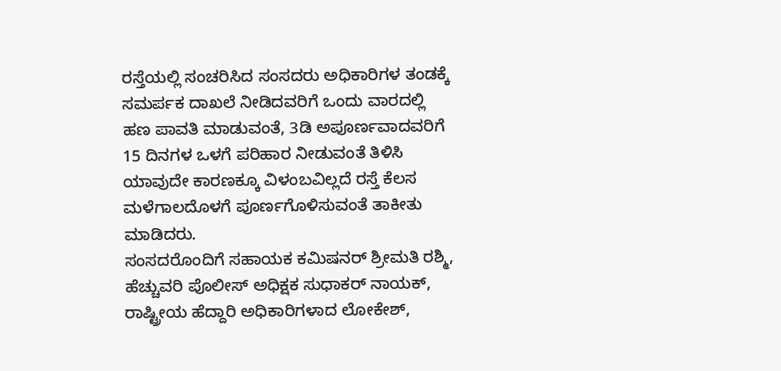ರಸ್ತೆಯಲ್ಲಿ ಸಂಚರಿಸಿದ ಸಂಸದರು ಅಧಿಕಾರಿಗಳ ತಂಡಕ್ಕೆ ಸಮರ್ಪಕ ದಾಖಲೆ ನೀಡಿದವರಿಗೆ ಒಂದು ವಾರದಲ್ಲಿ ಹಣ ಪಾವತಿ ಮಾಡುವಂತೆ, 3ಡಿ ಅಪೂರ್ಣವಾದವರಿಗೆ 15 ದಿನಗಳ ಒಳಗೆ ಪರಿಹಾರ ನೀಡುವಂತೆ ತಿಳಿಸಿ ಯಾವುದೇ ಕಾರಣಕ್ಕೂ ವಿಳಂಬವಿಲ್ಲದೆ ರಸ್ತೆ ಕೆಲಸ ಮಳೆಗಾಲದೊಳಗೆ ಪೂರ್ಣಗೊಳಿಸುವಂತೆ ತಾಕೀತು ಮಾಡಿದರು.
ಸಂಸದರೊಂದಿಗೆ ಸಹಾಯಕ ಕಮಿಷನರ್ ಶ್ರೀಮತಿ ರಶ್ಮಿ, ಹೆಚ್ಚುವರಿ ಪೊಲೀಸ್ ಅಧಿಕ್ಷಕ ಸುಧಾಕರ್ ನಾಯಕ್, ರಾಷ್ಟ್ರೀಯ ಹೆದ್ದಾರಿ ಅಧಿಕಾರಿಗಳಾದ ಲೋಕೇಶ್,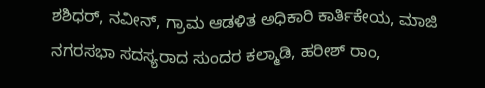ಶಶಿಧರ್, ನವೀನ್, ಗ್ರಾಮ ಆಡಳಿತ ಅಧಿಕಾರಿ ಕಾರ್ತಿಕೇಯ, ಮಾಜಿ ನಗರಸಭಾ ಸದಸ್ಯರಾದ ಸುಂದರ ಕಲ್ಮಾಡಿ, ಹರೀಶ್ ರಾಂ,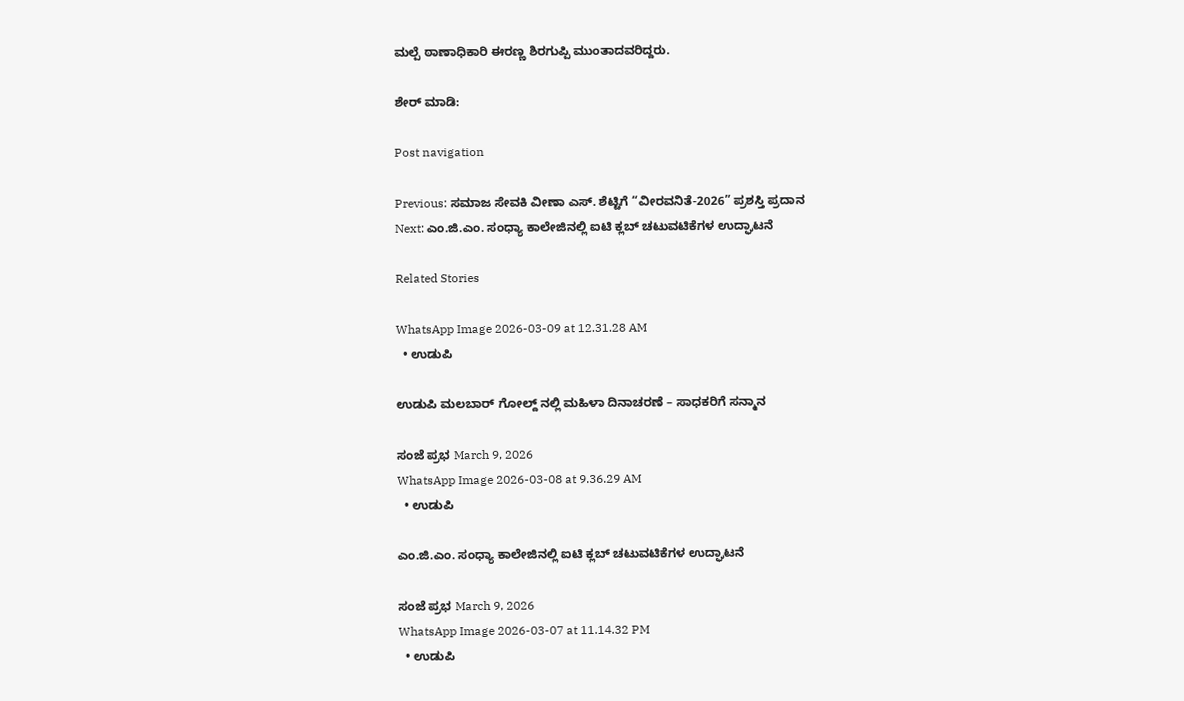ಮಲ್ಪೆ ಠಾಣಾಧಿಕಾರಿ ಈರಣ್ಣ ಶಿರಗುಪ್ಪಿ ಮುಂತಾದವರಿದ್ದರು.

ಶೇರ್ ಮಾಡಿ:

Post navigation

Previous: ಸಮಾಜ ಸೇವಕಿ ವೀಣಾ ಎಸ್. ಶೆಟ್ಟಿಗೆ “ವೀರವನಿತೆ-2026” ಪ್ರಶಸ್ತಿ ಪ್ರದಾನ
Next: ಎಂ.ಜಿ.ಎಂ. ಸಂಧ್ಯಾ ಕಾಲೇಜಿನಲ್ಲಿ ಐಟಿ ಕ್ಲಬ್ ಚಟುವಟಿಕೆಗಳ ಉದ್ಘಾಟನೆ

Related Stories

WhatsApp Image 2026-03-09 at 12.31.28 AM
  • ಉಡುಪಿ

ಉಡುಪಿ ಮಲಬಾರ್ ಗೋಲ್ದ್ ನಲ್ಲಿ ಮಹಿಳಾ ದಿನಾಚರಣೆ – ಸಾಧಕರಿಗೆ ಸನ್ಮಾನ

ಸಂಜೆ ಪ್ರಭ March 9, 2026
WhatsApp Image 2026-03-08 at 9.36.29 AM
  • ಉಡುಪಿ

ಎಂ.ಜಿ.ಎಂ. ಸಂಧ್ಯಾ ಕಾಲೇಜಿನಲ್ಲಿ ಐಟಿ ಕ್ಲಬ್ ಚಟುವಟಿಕೆಗಳ ಉದ್ಘಾಟನೆ

ಸಂಜೆ ಪ್ರಭ March 9, 2026
WhatsApp Image 2026-03-07 at 11.14.32 PM
  • ಉಡುಪಿ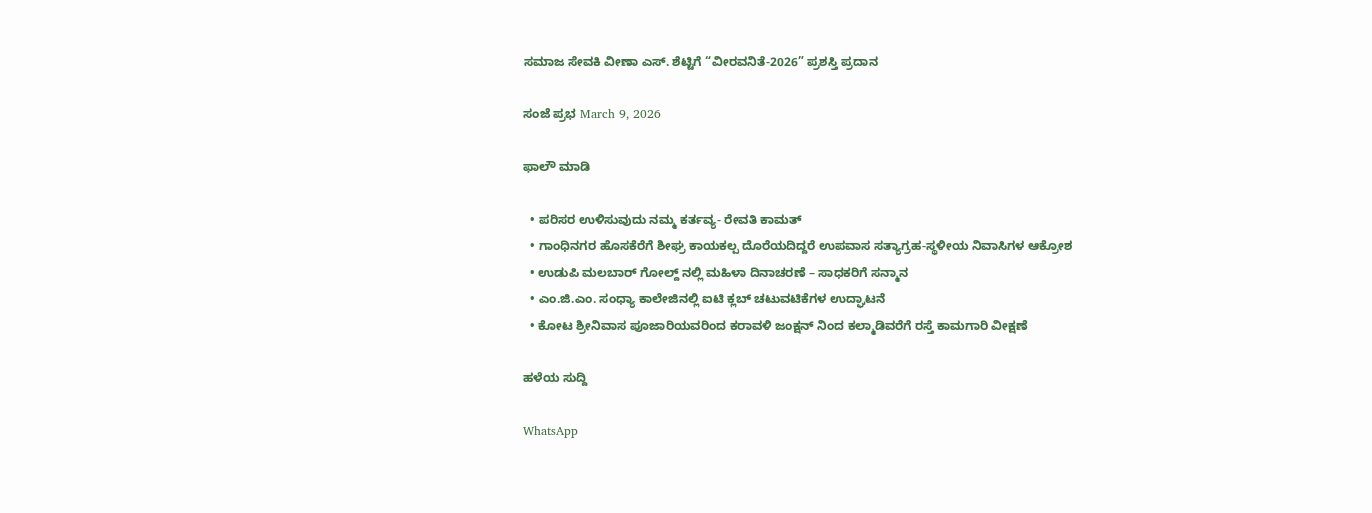ಸಮಾಜ ಸೇವಕಿ ವೀಣಾ ಎಸ್. ಶೆಟ್ಟಿಗೆ “ವೀರವನಿತೆ-2026” ಪ್ರಶಸ್ತಿ ಪ್ರದಾನ

ಸಂಜೆ ಪ್ರಭ March 9, 2026

ಫಾಲೌ ಮಾಡಿ

  • ಪರಿಸರ ಉಳಿಸುವುದು ನಮ್ಮ ಕರ್ತವ್ಯ- ರೇವತಿ ಕಾಮತ್
  • ಗಾಂಧಿನಗರ ಹೊಸಕೆರೆಗೆ ಶೀಘ್ರ ಕಾಯಕಲ್ಪ ದೊರೆಯದಿದ್ದರೆ ಉಪವಾಸ ಸತ್ಯಾಗ್ರಹ-ಸ್ಥಳೀಯ ನಿವಾಸಿಗಳ ಆಕ್ರೋಶ
  • ಉಡುಪಿ ಮಲಬಾರ್ ಗೋಲ್ದ್ ನಲ್ಲಿ ಮಹಿಳಾ ದಿನಾಚರಣೆ – ಸಾಧಕರಿಗೆ ಸನ್ಮಾನ
  • ಎಂ.ಜಿ.ಎಂ. ಸಂಧ್ಯಾ ಕಾಲೇಜಿನಲ್ಲಿ ಐಟಿ ಕ್ಲಬ್ ಚಟುವಟಿಕೆಗಳ ಉದ್ಘಾಟನೆ
  • ಕೋಟ ಶ್ರೀನಿವಾಸ ಪೂಜಾರಿಯವರಿಂದ ಕರಾವಳಿ ಜಂಕ್ಷನ್ ನಿಂದ ಕಲ್ಮಾಡಿವರೆಗೆ ರಸ್ತೆ ಕಾಮಗಾರಿ ವೀಕ್ಷಣೆ

ಹಳೆಯ ಸುದ್ದಿ

WhatsApp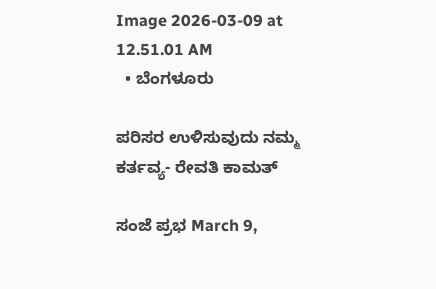Image 2026-03-09 at 12.51.01 AM
  • ಬೆಂಗಳೂರು

ಪರಿಸರ ಉಳಿಸುವುದು ನಮ್ಮ ಕರ್ತವ್ಯ- ರೇವತಿ ಕಾಮತ್

ಸಂಜೆ ಪ್ರಭ March 9,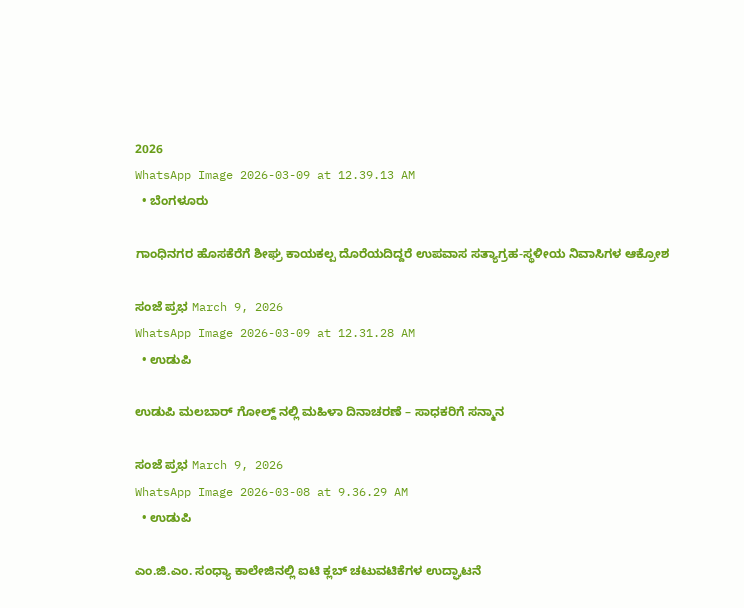2026
WhatsApp Image 2026-03-09 at 12.39.13 AM
  • ಬೆಂಗಳೂರು

ಗಾಂಧಿನಗರ ಹೊಸಕೆರೆಗೆ ಶೀಘ್ರ ಕಾಯಕಲ್ಪ ದೊರೆಯದಿದ್ದರೆ ಉಪವಾಸ ಸತ್ಯಾಗ್ರಹ-ಸ್ಥಳೀಯ ನಿವಾಸಿಗಳ ಆಕ್ರೋಶ

ಸಂಜೆ ಪ್ರಭ March 9, 2026
WhatsApp Image 2026-03-09 at 12.31.28 AM
  • ಉಡುಪಿ

ಉಡುಪಿ ಮಲಬಾರ್ ಗೋಲ್ದ್ ನಲ್ಲಿ ಮಹಿಳಾ ದಿನಾಚರಣೆ – ಸಾಧಕರಿಗೆ ಸನ್ಮಾನ

ಸಂಜೆ ಪ್ರಭ March 9, 2026
WhatsApp Image 2026-03-08 at 9.36.29 AM
  • ಉಡುಪಿ

ಎಂ.ಜಿ.ಎಂ. ಸಂಧ್ಯಾ ಕಾಲೇಜಿನಲ್ಲಿ ಐಟಿ ಕ್ಲಬ್ ಚಟುವಟಿಕೆಗಳ ಉದ್ಘಾಟನೆ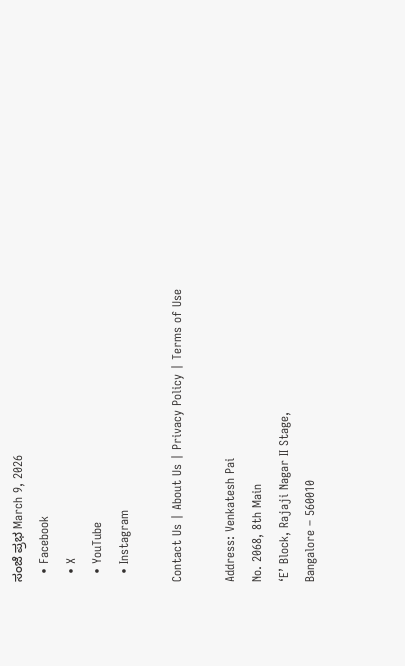ಸಂಜೆ ಪ್ರಭ March 9, 2026
  • Facebook
  • X
  • YouTube
  • Instagram

Contact Us | About Us | Privacy Policy | Terms of Use

Address: Venkatesh Pai
No. 2068, 8th Main
‘E’ Block, Rajaji Nagar II Stage,
Bangalore – 560010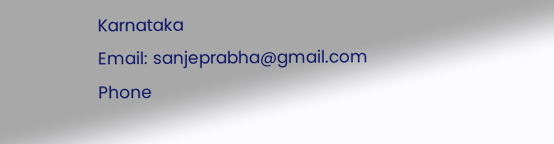Karnataka
Email: sanjeprabha@gmail.com
Phone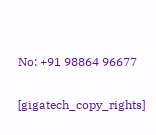No: +91 98864 96677

[gigatech_copy_rights]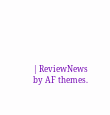| ReviewNews by AF themes.